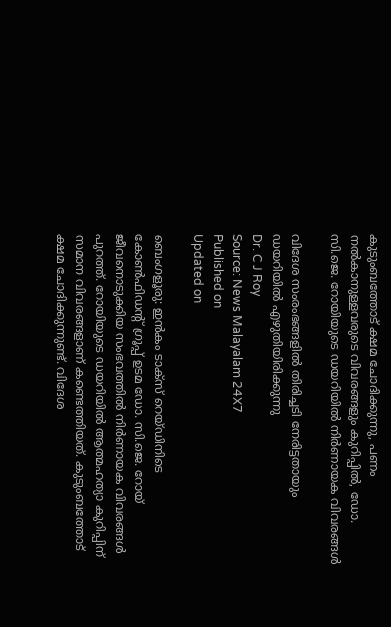കുടുംബത്തോട് ക്ഷമ ചോദിക്കുന്നു, പണം നൽകാനുള്ളവരുടെ വിവരങ്ങളും കുറിപ്പിൽ, ഡോ. സി.ജെ. റോയിയുടെ ഡയറിയിൽ നിർണായക വിവരങ്ങൾ

വിദേശ സംരംഭങ്ങളിൽ തിരിച്ചടി നേരിട്ടതായും ഡയറിയിൽ എഴുതിയിരിക്കുന്നു
Dr. C J Roy
Source: News Malayalam 24X7
Published on
Updated on

ബെംഗളൂരു: ഇൻകം ടാക്സ് റെയ്ഡിനിടെ കോണ്‍ഫിഡൻ്റ് ഗ്രൂപ്പ് ഉടമ ഡോ. സി.ജെ. റോയ് ജീവനൊടുക്കിയ സംഭവത്തിൽ നിർണായക വിവരങ്ങൾ പുറത്ത്. റോയിയുടെ ഡയറിയിൽ ആത്മഹത്യാ കുറിപ്പിന് സമാന വിവരങ്ങളാണ് കണ്ടെത്തിയത്. കുടുംബത്തോട് ക്ഷമ ചോദിക്കുന്നുണ്ട്. വിദേശ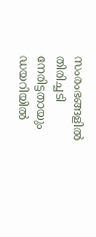സംരംഭങ്ങളിൽ തിരിച്ചടി നേരിട്ടതായും ഡയറിയിൽ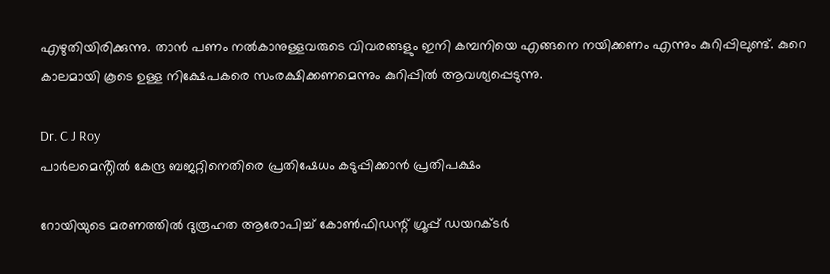എഴുതിയിരിക്കുന്നു. താൻ പണം നൽകാനുള്ളവരുടെ വിവരങ്ങളും ഇനി കമ്പനിയെ എങ്ങനെ നയിക്കണം എന്നും കുറിപ്പിലുണ്ട്. കുറെ കാലമായി കൂടെ ഉള്ള നിക്ഷേപകരെ സംരക്ഷിക്കണമെന്നും കുറിപ്പിൽ ആവശ്യപ്പെടുന്നു.

Dr. C J Roy
പാർലമെൻ്റിൽ കേന്ദ്ര ബജറ്റിനെതിരെ പ്രതിഷേധം കടുപ്പിക്കാൻ പ്രതിപക്ഷം

റോയിയുടെ മരണത്തില്‍ ദുരൂഹത ആരോപിച്ച് കോൺഫിഡന്റ് ഗ്രൂപ്പ് ഡയറക്ടർ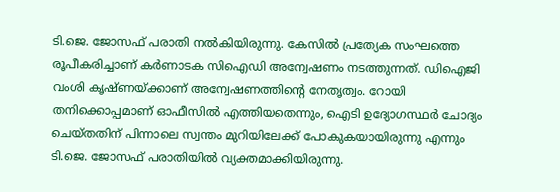ടി.ജെ. ജോസഫ് പരാതി നൽകിയിരുന്നു. കേസിൽ പ്രത്യേക സംഘത്തെ രൂപീകരിച്ചാണ് കർണാടക സിഐഡി അന്വേഷണം നടത്തുന്നത്. ഡിഐജി വംശി കൃഷ്ണയ്ക്കാണ് അന്വേഷണത്തിന്റെ നേതൃത്വം. റോയി തനിക്കൊപ്പമാണ് ഓഫീസിൽ എത്തിയതെന്നും, ഐടി ഉദ്യോഗസ്ഥർ ചോദ്യം ചെയ്തതിന് പിന്നാലെ സ്വന്തം മുറിയിലേക്ക് പോകുകയായിരുന്നു എന്നും ടി.ജെ. ജോസഫ് പരാതിയിൽ വ്യക്തമാക്കിയിരുന്നു.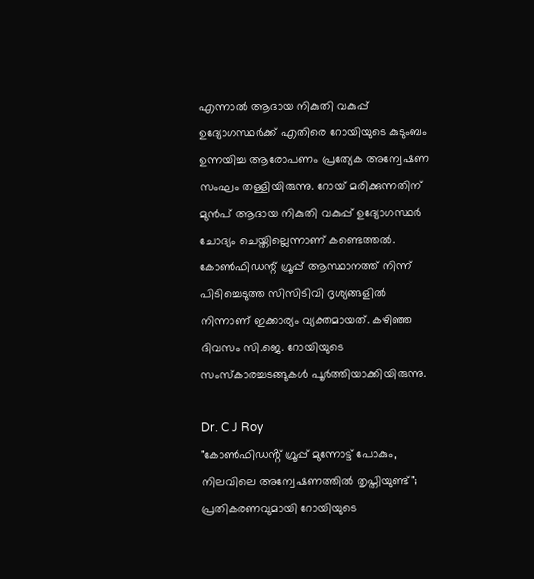എന്നാൽ ആദായ നികുതി വകുപ്പ് ഉദ്യോഗസ്ഥർക്ക് എതിരെ റോയിയുടെ കുടുംബം ഉന്നയിച്ച ആരോപണം പ്രത്യേക അന്വേഷണ സംഘം തള്ളിയിരുന്നു. റോയ് മരിക്കുന്നതിന് മുൻപ് ആദായ നികുതി വകുപ്പ് ഉദ്യോഗസ്ഥർ ചോദ്യം ചെയ്തില്ലെന്നാണ് കണ്ടെത്തൽ. കോൺഫിഡന്റ് ഗ്രൂപ്പ് ആസ്ഥാനത്ത് നിന്ന് പിടിച്ചെടുത്ത സിസിടിവി ദൃശ്യങ്ങളിൽ നിന്നാണ് ഇക്കാര്യം വ്യക്തമായത്. കഴിഞ്ഞ ദിവസം സി.ജെ. റോയിയുടെ സംസ്കാരച്ചടങ്ങുകൾ പൂർത്തിയാക്കിയിരുന്നു.

Dr. C J Roy
"കോണ്‍ഫിഡൻ്റ് ഗ്രൂപ്പ് മുന്നോട്ട് പോകും, നിലവിലെ അന്വേഷണത്തില്‍ തൃപ്തിയുണ്ട്"; പ്രതികരണവുമായി റോയിയുടെ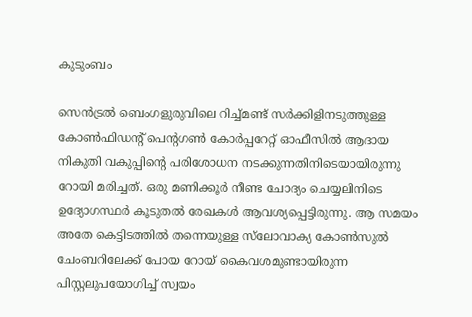കുടുംബം

സെന്‍ട്രല്‍ ബെംഗളുരുവിലെ റിച്ച്മണ്ട് സർക്കിളിനടുത്തുള്ള കോൺഫിഡന്റ് പെൻ്റഗൺ കോർപ്പറേറ്റ് ഓഫീസില്‍ ആദായ നികുതി വകുപ്പിൻ്റെ പരിശോധന നടക്കുന്നതിനിടെയായിരുന്നു റോയി മരിച്ചത്. ഒരു മണിക്കൂർ നീണ്ട ചോദ്യം ചെയ്യലിനിടെ ഉദ്യോഗസ്ഥർ കൂടുതല്‍ രേഖകള്‍ ആവശ്യപ്പെട്ടിരുന്നു. ആ സമയം അതേ കെട്ടിടത്തിൽ തന്നെയുള്ള സ്‌ലോവാക്യ കോൺസുൽ ചേംബറിലേക്ക് പോയ റോയ് കൈവശമുണ്ടായിരുന്ന പിസ്റ്റലുപയോഗിച്ച് സ്വയം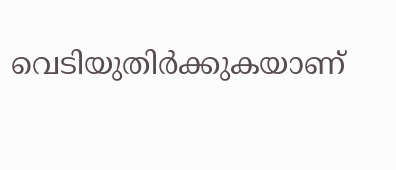വെടിയുതിർക്കുകയാണ്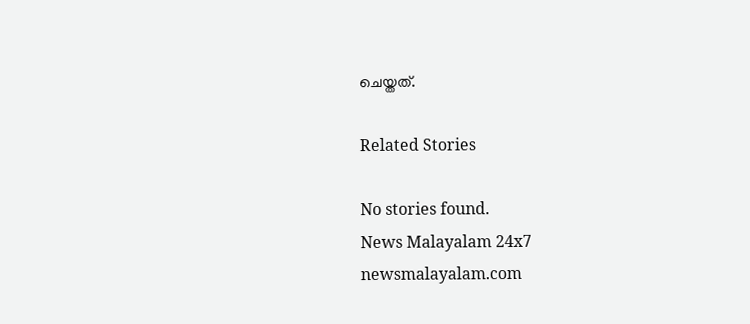ചെയ്തത്.

Related Stories

No stories found.
News Malayalam 24x7
newsmalayalam.com